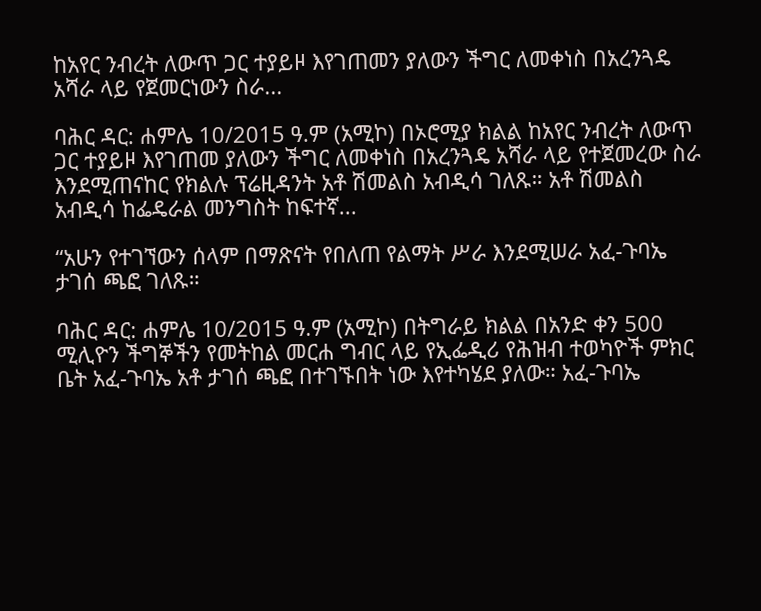ከአየር ንብረት ለውጥ ጋር ተያይዞ እየገጠመን ያለውን ችግር ለመቀነስ በአረንጓዴ አሻራ ላይ የጀመርነውን ስራ...

ባሕር ዳር: ሐምሌ 10/2015 ዓ.ም (አሚኮ) በኦሮሚያ ክልል ከአየር ንብረት ለውጥ ጋር ተያይዞ እየገጠመ ያለውን ችግር ለመቀነስ በአረንጓዴ አሻራ ላይ የተጀመረው ስራ እንደሚጠናከር የክልሉ ፕሬዚዳንት አቶ ሽመልስ አብዲሳ ገለጹ። አቶ ሽመልስ አብዲሳ ከፌዴራል መንግስት ከፍተኛ...

“አሁን የተገኘውን ሰላም በማጽናት የበለጠ የልማት ሥራ እንደሚሠራ አፈ-ጉባኤ ታገሰ ጫፎ ገለጹ።

ባሕር ዳር: ሐምሌ 10/2015 ዓ.ም (አሚኮ) በትግራይ ክልል በአንድ ቀን 500 ሚሊዮን ችግኞችን የመትከል መርሐ ግብር ላይ የኢፌዲሪ የሕዝብ ተወካዮች ምክር ቤት አፈ-ጉባኤ አቶ ታገሰ ጫፎ በተገኙበት ነው እየተካሄደ ያለው። አፈ-ጉባኤ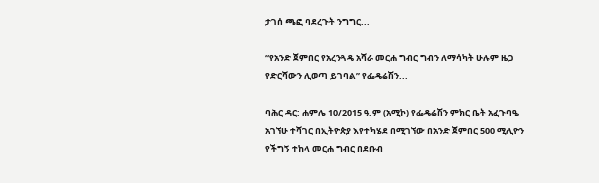ታገሰ ጫፎ ባደረጉት ንግግር...

“የአንድ ጀምበር የአረንጓዴ አሻራ መርሐ ግብር ግብን ለማሳካት ሁሉም ዜጋ የድርሻውን ሊወጣ ይገባል” የፌዴሬሽን...

ባሕር ዳር: ሐምሌ 10/2015 ዓ.ም (አሚኮ) የፌዴሬሽን ምክር ቤት አፈጉባዔ አገኘሁ ተሻገር በኢትዮጵያ እየተካሄደ በሚገኘው በአንድ ጀምበር 500 ሚሊዮን የችግኝ ተከላ መርሐ ግብር በደቡብ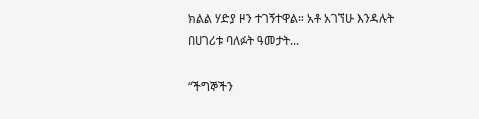ክልል ሃድያ ዞን ተገኝተዋል። አቶ አገኘሁ እንዳሉት በሀገሪቱ ባለፉት ዓመታት...

“ችግኞችን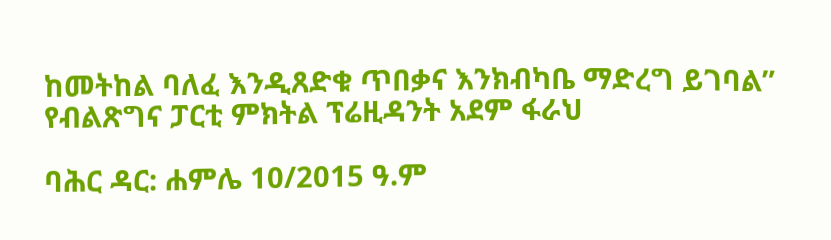ከመትከል ባለፈ እንዲጸድቁ ጥበቃና እንክብካቤ ማድረግ ይገባል” የብልጽግና ፓርቲ ምክትል ፕሬዚዳንት አደም ፋራህ

ባሕር ዳር: ሐምሌ 10/2015 ዓ.ም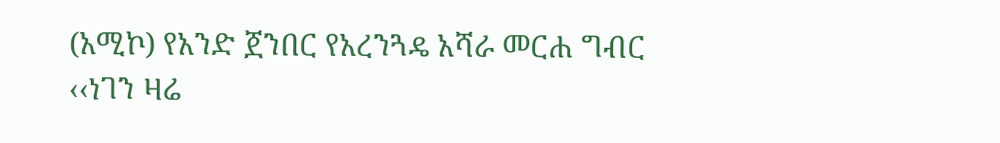(አሚኮ) የአንድ ጀንበር የአረንጓዴ አሻራ መርሐ ግብር ‹‹ነገን ዛሬ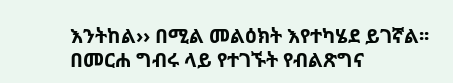እንትከል›› በሚል መልዕክት እየተካሄደ ይገኛል፡፡ በመርሐ ግብሩ ላይ የተገኙት የብልጽግና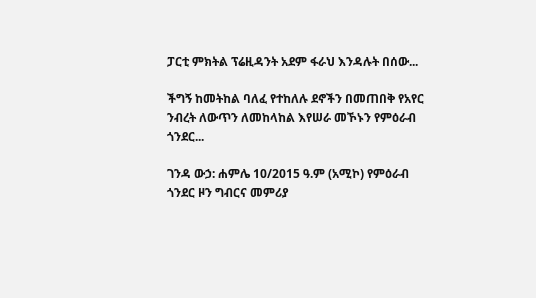ፓርቲ ምክትል ፕሬዚዳንት አደም ፋራህ እንዳሉት በሰው...

ችግኝ ከመትከል ባለፈ የተከለሉ ደኖችን በመጠበቅ የአየር ንብረት ለውጥን ለመከላከል እየሠራ መኾኑን የምዕራብ ጎንደር...

ገንዳ ውኃ: ሐምሌ 10/2015 ዓ.ም (አሚኮ) የምዕራብ ጎንደር ዞን ግብርና መምሪያ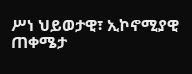ሥነ ህይወታዊ፣ ኢኮኖሚያዊ ጠቀሜታ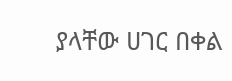ያላቸው ሀገር በቀል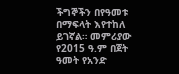ችግኞችን በየዓመቱ በማፍላት እየተከለ ይገኛል። መምሪያው የ2015 ዓ.ም በጀት ዓመት የአንድ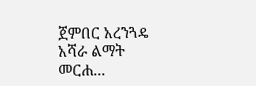ጀምበር አረንጓዴ አሻራ ልማት መርሐ...